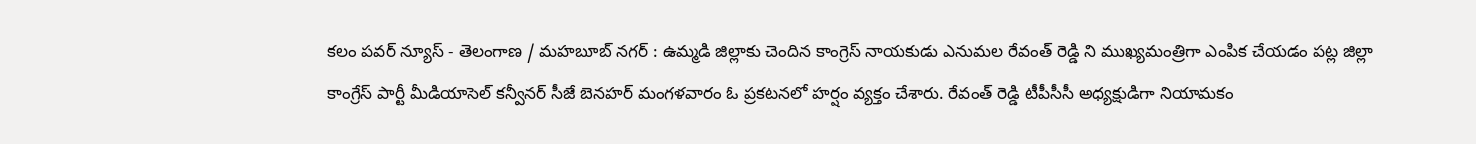కలం పవర్ న్యూస్ - తెలంగాణ / మహబూబ్ నగర్ : ఉమ్మడి జిల్లాకు చెందిన కాంగ్రెస్ నాయకుడు ఎనుమల రేవంత్ రెడ్డి ని ముఖ్యమంత్రిగా ఎంపిక చేయడం పట్ల జిల్లా కాంగ్రేస్ పార్టీ మీడియాసెల్ కన్వీనర్ సీజే బెనహర్ మంగళవారం ఓ ప్రకటనలో హర్షం వ్యక్తం చేశారు. రేవంత్ రెడ్డి టీపీసీసీ అధ్యక్షుడిగా నియామకం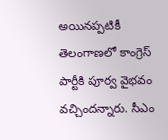అయినప్పటికీ తెలంగాణలో కాంగ్రెస్ పార్టీకి పూర్వ వైభవం వచ్చిందన్నారు. సీఎం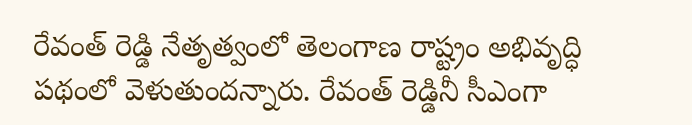రేవంత్ రెడ్డి నేతృత్వంలో తెలంగాణ రాష్ట్రం అభివృద్ధి పథంలో వెళుతుందన్నారు. రేవంత్ రెడ్డినీ సీఎంగా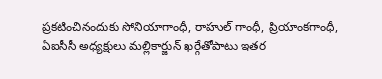ప్రకటించినందుకు సోనియాగాంధీ, రాహుల్ గాంధీ, ప్రియాంకగాంధీ, ఏఐసీసీ అధ్యక్షులు మల్లికార్జున్ ఖర్గేతోపాటు ఇతర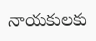నాయకులకు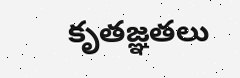కృతజ్ఞతలు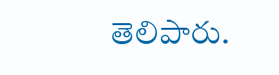తెలిపారు.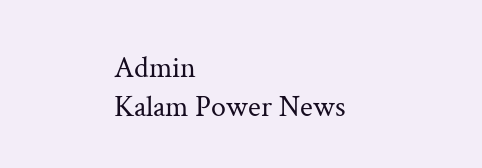Admin
Kalam Power News